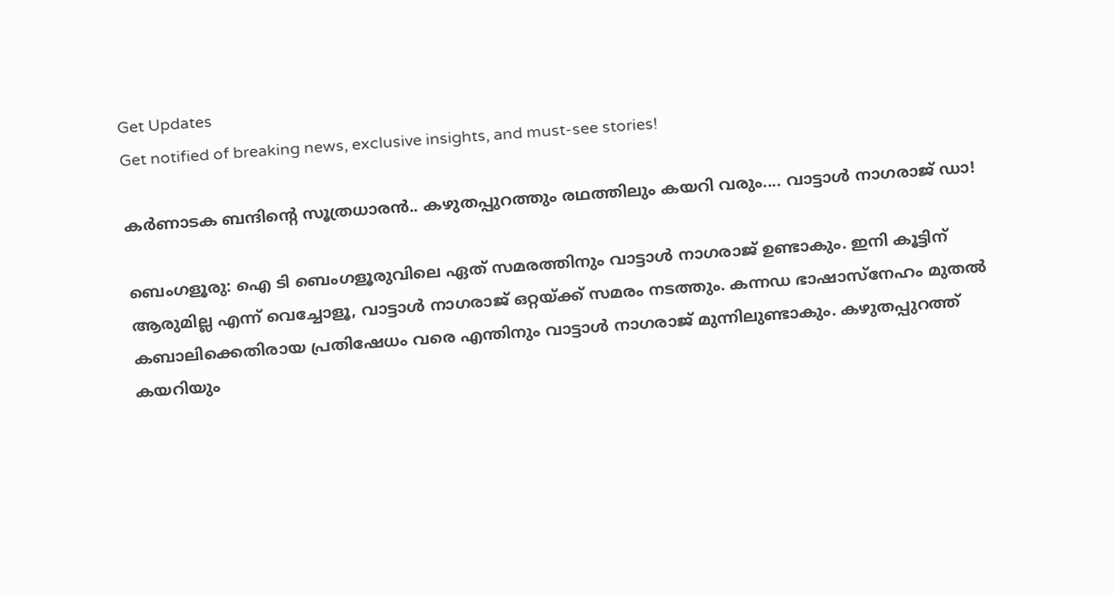Get Updates
Get notified of breaking news, exclusive insights, and must-see stories!

കര്‍ണാടക ബന്ദിന്റെ സൂത്രധാരന്‍.. കഴുതപ്പുറത്തും രഥത്തിലും കയറി വരും.... വാട്ടാള്‍ നാഗരാജ് ഡാ!

ബെംഗളൂരു: ഐ ടി ബെംഗളൂരുവിലെ ഏത് സമരത്തിനും വാട്ടാള്‍ നാഗരാജ് ഉണ്ടാകും. ഇനി കൂട്ടിന് ആരുമില്ല എന്ന് വെച്ചോളൂ, വാട്ടാള്‍ നാഗരാജ് ഒറ്റയ്ക്ക് സമരം നടത്തും. കന്നഡ ഭാഷാസ്‌നേഹം മുതല്‍ കബാലിക്കെതിരായ പ്രതിഷേധം വരെ എന്തിനും വാട്ടാള്‍ നാഗരാജ് മുന്നിലുണ്ടാകും. കഴുതപ്പുറത്ത് കയറിയും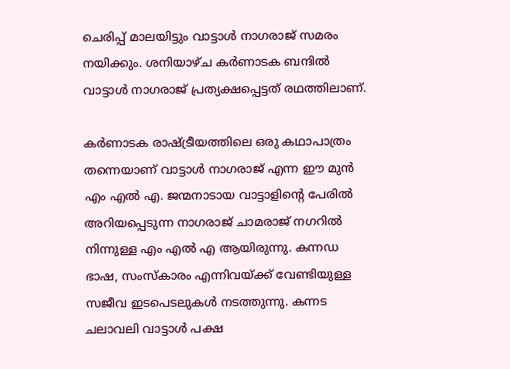ചെരിപ്പ് മാലയിട്ടും വാട്ടാള്‍ നാഗരാജ് സമരം നയിക്കും. ശനിയാഴ്ച കര്‍ണാടക ബന്ദില്‍ വാട്ടാള്‍ നാഗരാജ് പ്രത്യക്ഷപ്പെട്ടത് രഥത്തിലാണ്.

കര്‍ണാടക രാഷ്ട്രീയത്തിലെ ഒരു കഥാപാത്രം തന്നെയാണ് വാട്ടാള്‍ നാഗരാജ് എന്ന ഈ മുന്‍ എം എല്‍ എ. ജന്മനാടായ വാട്ടാളിന്റെ പേരില്‍ അറിയപ്പെടുന്ന നാഗരാജ് ചാമരാജ് നഗറില്‍ നിന്നുള്ള എം എല്‍ എ ആയിരുന്നു. കന്നഡ ഭാഷ, സംസ്‌കാരം എന്നിവയ്ക്ക് വേണ്ടിയുള്ള സജീവ ഇടപെടലുകള്‍ നടത്തുന്നു. കന്നട ചലാവലി വാട്ടാള്‍ പക്ഷ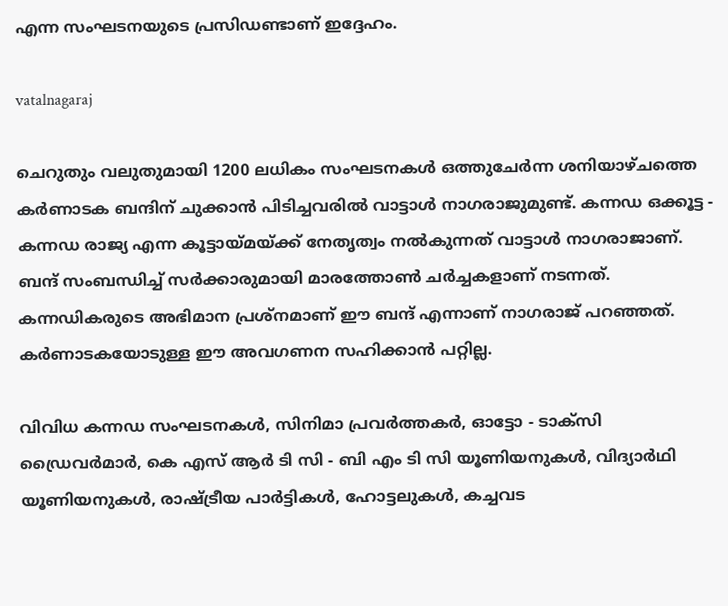എന്ന സംഘടനയുടെ പ്രസിഡണ്ടാണ് ഇദ്ദേഹം.

vatalnagaraj

ചെറുതും വലുതുമായി 1200 ലധികം സംഘടനകള്‍ ഒത്തുചേര്‍ന്ന ശനിയാഴ്ചത്തെ കര്‍ണാടക ബന്ദിന് ചുക്കാന്‍ പിടിച്ചവരില്‍ വാട്ടാള്‍ നാഗരാജുമുണ്ട്. കന്നഡ ഒക്കൂട്ട - കന്നഡ രാജ്യ എന്ന കൂട്ടായ്മയ്ക്ക് നേതൃത്വം നല്‍കുന്നത് വാട്ടാള്‍ നാഗരാജാണ്. ബന്ദ് സംബന്ധിച്ച് സര്‍ക്കാരുമായി മാരത്തോണ്‍ ചര്‍ച്ചകളാണ് നടന്നത്. കന്നഡികരുടെ അഭിമാന പ്രശ്‌നമാണ് ഈ ബന്ദ് എന്നാണ് നാഗരാജ് പറഞ്ഞത്. കര്‍ണാടകയോടുള്ള ഈ അവഗണന സഹിക്കാന്‍ പറ്റില്ല.

വിവിധ കന്നഡ സംഘടനകള്‍, സിനിമാ പ്രവര്‍ത്തകര്‍, ഓട്ടോ - ടാക്‌സി ഡ്രൈവര്‍മാര്‍, കെ എസ് ആര്‍ ടി സി - ബി എം ടി സി യൂണിയനുകള്‍, വിദ്യാര്‍ഥി യൂണിയനുകള്‍, രാഷ്ട്രീയ പാര്‍ട്ടികള്‍, ഹോട്ടലുകള്‍, കച്ചവട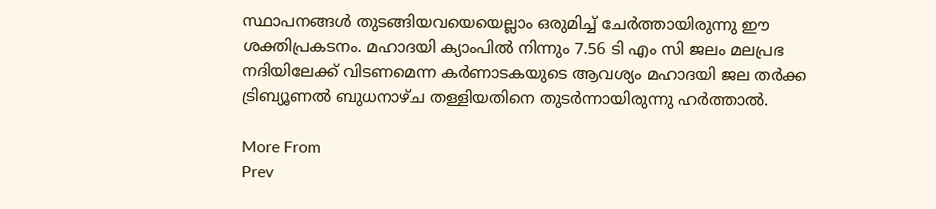സ്ഥാപനങ്ങള്‍ തുടങ്ങിയവയെയെല്ലാം ഒരുമിച്ച് ചേര്‍ത്തായിരുന്നു ഈ ശക്തിപ്രകടനം. മഹാദയി ക്യാംപില്‍ നിന്നും 7.56 ടി എം സി ജലം മലപ്രഭ നദിയിലേക്ക് വിടണമെന്ന കര്‍ണാടകയുടെ ആവശ്യം മഹാദയി ജല തര്‍ക്ക ട്രിബ്യൂണല്‍ ബുധനാഴ്ച തള്ളിയതിനെ തുടര്‍ന്നായിരുന്നു ഹര്‍ത്താല്‍.

More From
Prev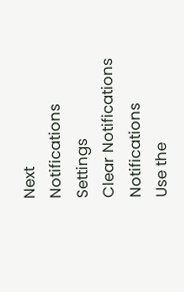Next
Notifications
Settings
Clear Notifications
Notifications
Use the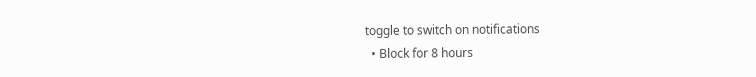toggle to switch on notifications
  • Block for 8 hours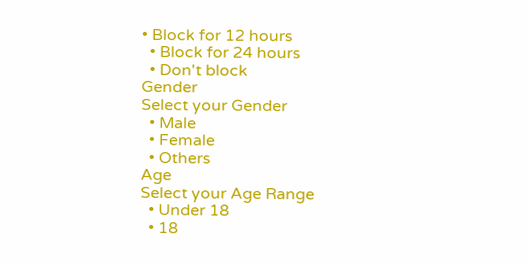• Block for 12 hours
  • Block for 24 hours
  • Don't block
Gender
Select your Gender
  • Male
  • Female
  • Others
Age
Select your Age Range
  • Under 18
  • 18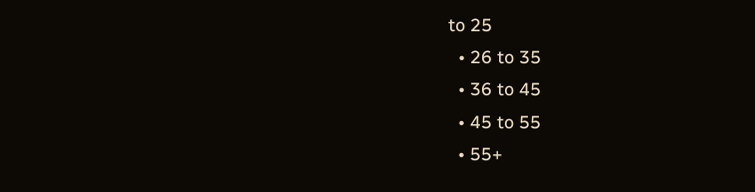to 25
  • 26 to 35
  • 36 to 45
  • 45 to 55
  • 55+